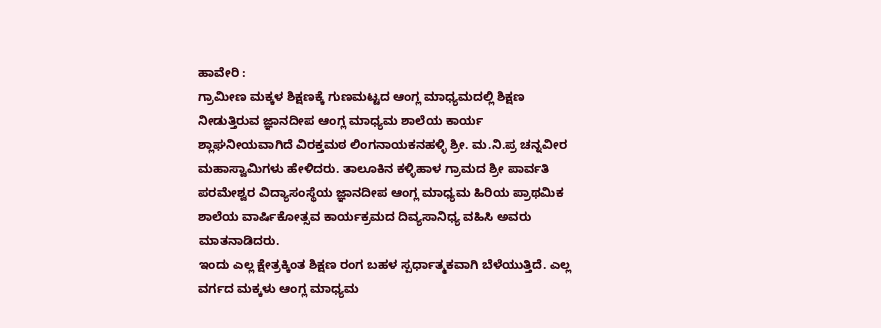ಹಾವೇರಿ :
ಗ್ರಾಮೀಣ ಮಕ್ಕಳ ಶಿಕ್ಷಣಕ್ಕೆ ಗುಣಮಟ್ಟದ ಆಂಗ್ಲ ಮಾಧ್ಯಮದಲ್ಲಿ ಶಿಕ್ಷಣ ನೀಡುತ್ತಿರುವ ಜ್ಞಾನದೀಪ ಆಂಗ್ಲ ಮಾಧ್ಯಮ ಶಾಲೆಯ ಕಾರ್ಯ ಶ್ಲಾಘನೀಯವಾಗಿದೆ ವಿರಕ್ತಮಠ ಲಿಂಗನಾಯಕನಹಳ್ಳಿ ಶ್ರೀ. ಮ.ನಿ.ಪ್ರ ಚನ್ನವೀರ ಮಹಾಸ್ವಾಮಿಗಳು ಹೇಳಿದರು. ತಾಲೂಕಿನ ಕಳ್ಳಿಹಾಳ ಗ್ರಾಮದ ಶ್ರೀ ಪಾರ್ವತಿ ಪರಮೇಶ್ವರ ವಿದ್ಯಾಸಂಸ್ಥೆಯ ಜ್ಞಾನದೀಪ ಆಂಗ್ಲ ಮಾಧ್ಯಮ ಹಿರಿಯ ಪ್ರಾಥಮಿಕ ಶಾಲೆಯ ವಾರ್ಷಿಕೋತ್ಸವ ಕಾರ್ಯಕ್ರಮದ ದಿವ್ಯಸಾನಿಧ್ಯ ವಹಿಸಿ ಅವರು ಮಾತನಾಡಿದರು.
ಇಂದು ಎಲ್ಲ ಕ್ಷೇತ್ರಕ್ಕಿಂತ ಶಿಕ್ಷಣ ರಂಗ ಬಹಳ ಸ್ಪರ್ಧಾತ್ಮಕವಾಗಿ ಬೆಳೆಯುತ್ತಿದೆ. ಎಲ್ಲ ವರ್ಗದ ಮಕ್ಕಳು ಆಂಗ್ಲ ಮಾಧ್ಯಮ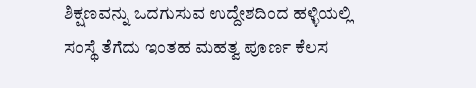ಶಿಕ್ಷಣವನ್ನು ಒದಗುಸುವ ಉದ್ದೇಶದಿಂದ ಹಳ್ಳಿಯಲ್ಲಿ ಸಂಸ್ಥೆ ತೆಗೆದು ಇಂತಹ ಮಹತ್ವ ಪೂರ್ಣ ಕೆಲಸ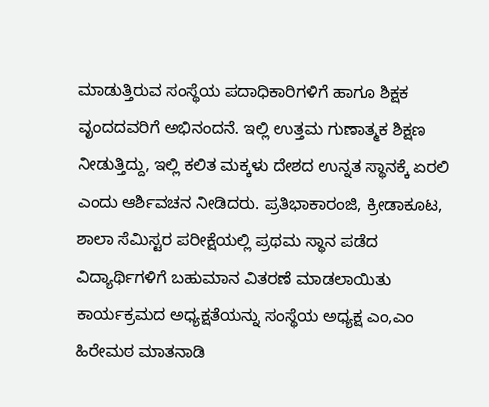ಮಾಡುತ್ತಿರುವ ಸಂಸ್ಥೆಯ ಪದಾಧಿಕಾರಿಗಳಿಗೆ ಹಾಗೂ ಶಿಕ್ಷಕ ವೃಂದದವರಿಗೆ ಅಭಿನಂದನೆ. ಇಲ್ಲಿ ಉತ್ತಮ ಗುಣಾತ್ಮಕ ಶಿಕ್ಷಣ ನೀಡುತ್ತಿದ್ದು, ಇಲ್ಲಿ ಕಲಿತ ಮಕ್ಕಳು ದೇಶದ ಉನ್ನತ ಸ್ಥಾನಕ್ಕೆ ಏರಲಿ ಎಂದು ಆರ್ಶಿವಚನ ನೀಡಿದರು. ಪ್ರತಿಭಾಕಾರಂಜಿ, ಕ್ರೀಡಾಕೂಟ, ಶಾಲಾ ಸೆಮಿಸ್ಟರ ಪರೀಕ್ಷೆಯಲ್ಲಿ ಪ್ರಥಮ ಸ್ಥಾನ ಪಡೆದ ವಿದ್ಯಾರ್ಥಿಗಳಿಗೆ ಬಹುಮಾನ ವಿತರಣೆ ಮಾಡಲಾಯಿತು
ಕಾರ್ಯಕ್ರಮದ ಅಧ್ಯಕ್ಷತೆಯನ್ನು ಸಂಸ್ಥೆಯ ಅಧ್ಯಕ್ಷ ಎಂ,ಎಂ ಹಿರೇಮಠ ಮಾತನಾಡಿ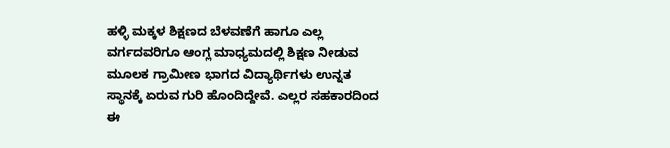ಹಳ್ಳಿ ಮಕ್ಕಳ ಶಿಕ್ಷಣದ ಬೆಳವಣೆಗೆ ಹಾಗೂ ಎಲ್ಲ ವರ್ಗದವರಿಗೂ ಆಂಗ್ಲ ಮಾಧ್ಯಮದಲ್ಲಿ ಶಿಕ್ಷಣ ನೀಡುವ ಮೂಲಕ ಗ್ರಾಮೀಣ ಭಾಗದ ವಿದ್ಯಾರ್ಥಿಗಳು ಉನ್ನತ ಸ್ಥಾನಕ್ಕೆ ಏರುವ ಗುರಿ ಹೊಂದಿದ್ದೇವೆ. ಎಲ್ಲರ ಸಹಕಾರದಿಂದ ಈ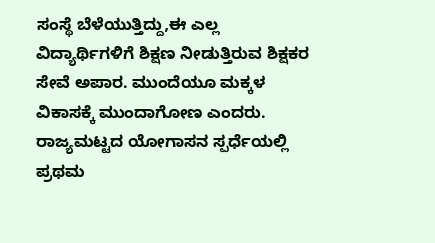ಸಂಸ್ಥೆ ಬೆಳೆಯುತ್ತಿದ್ದು,ಈ ಎಲ್ಲ ವಿದ್ಯಾರ್ಥಿಗಳಿಗೆ ಶಿಕ್ಷಣ ನೀಡುತ್ತಿರುವ ಶಿಕ್ಷಕರ ಸೇವೆ ಅಪಾರ. ಮುಂದೆಯೂ ಮಕ್ಕಳ ವಿಕಾಸಕ್ಕೆ ಮುಂದಾಗೋಣ ಎಂದರು.
ರಾಜ್ಯಮಟ್ಟದ ಯೋಗಾಸನ ಸ್ಪರ್ಧೆಯಲ್ಲಿ ಪ್ರಥಮ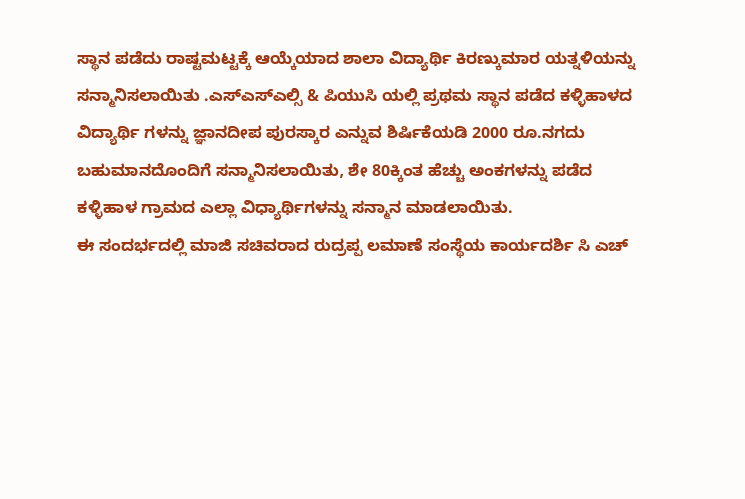ಸ್ಥಾನ ಪಡೆದು ರಾಷ್ಟಮಟ್ಟಕ್ಕೆ ಆಯ್ಕೆಯಾದ ಶಾಲಾ ವಿದ್ಯಾರ್ಥಿ ಕಿರಣ್ಕುಮಾರ ಯತ್ನಳಿಯನ್ನು ಸನ್ಮಾನಿಸಲಾಯಿತು .ಎಸ್ಎಸ್ಎಲ್ಸಿ & ಪಿಯುಸಿ ಯಲ್ಲಿ ಪ್ರಥಮ ಸ್ಥಾನ ಪಡೆದ ಕಳ್ಳಿಹಾಳದ ವಿದ್ಯಾರ್ಥಿ ಗಳನ್ನು ಜ್ಞಾನದೀಪ ಪುರಸ್ಕಾರ ಎನ್ನುವ ಶಿರ್ಷಿಕೆಯಡಿ 2000 ರೂ.ನಗದು ಬಹುಮಾನದೊಂದಿಗೆ ಸನ್ಮಾನಿಸಲಾಯಿತು, ಶೇ 80ಕ್ಕಿಂತ ಹೆಚ್ಚು ಅಂಕಗಳನ್ನು ಪಡೆದ ಕಳ್ಳಿಹಾಳ ಗ್ರಾಮದ ಎಲ್ಲಾ ವಿಧ್ಯಾರ್ಥಿಗಳನ್ನು ಸನ್ಮಾನ ಮಾಡಲಾಯಿತು.
ಈ ಸಂದರ್ಭದಲ್ಲಿ ಮಾಜಿ ಸಚಿವರಾದ ರುದ್ರಪ್ಪ ಲಮಾಣೆ ಸಂಸ್ಥೆಯ ಕಾರ್ಯದರ್ಶಿ ಸಿ ಎಚ್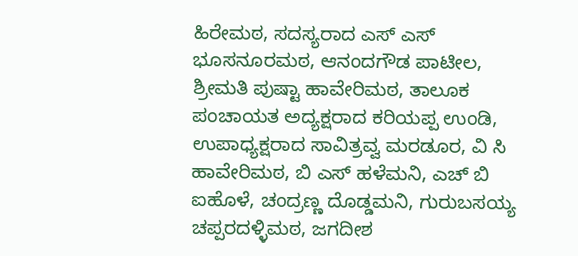ಹಿರೇಮಠ, ಸದಸ್ಯರಾದ ಎಸ್ ಎಸ್ ಭೂಸನೂರಮಠ, ಆನಂದಗೌಡ ಪಾಟೀಲ, ಶ್ರೀಮತಿ ಪುಷ್ಟಾ ಹಾವೇರಿಮಠ, ತಾಲೂಕ ಪಂಚಾಯತ ಅದ್ಯಕ್ಷರಾದ ಕರಿಯಪ್ಪ ಉಂಡಿ, ಉಪಾಧ್ಯಕ್ಷರಾದ ಸಾವಿತ್ರವ್ವ ಮರಡೂರ, ವಿ ಸಿ ಹಾವೇರಿಮಠ, ಬಿ ಎಸ್ ಹಳೆಮನಿ, ಎಚ್ ಬಿ ಐಹೊಳೆ, ಚಂದ್ರಣ್ಣ ದೊಡ್ಡಮನಿ, ಗುರುಬಸಯ್ಯ ಚಪ್ಪರದಳ್ಳಿಮಠ, ಜಗದೀಶ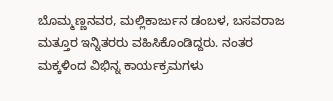ಬೊಮ್ಮಣ್ಣನವರ, ಮಲ್ಲಿಕಾರ್ಜುನ ಡಂಬಳ, ಬಸವರಾಜ ಮತ್ತೂರ ಇನ್ನಿತರರು ವಹಿಸಿಕೊಂಡಿದ್ದರು. ನಂತರ ಮಕ್ಕಳಿಂದ ವಿಭಿನ್ನ ಕಾರ್ಯಕ್ರಮಗಳು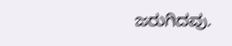ಜರುಗಿದವು.